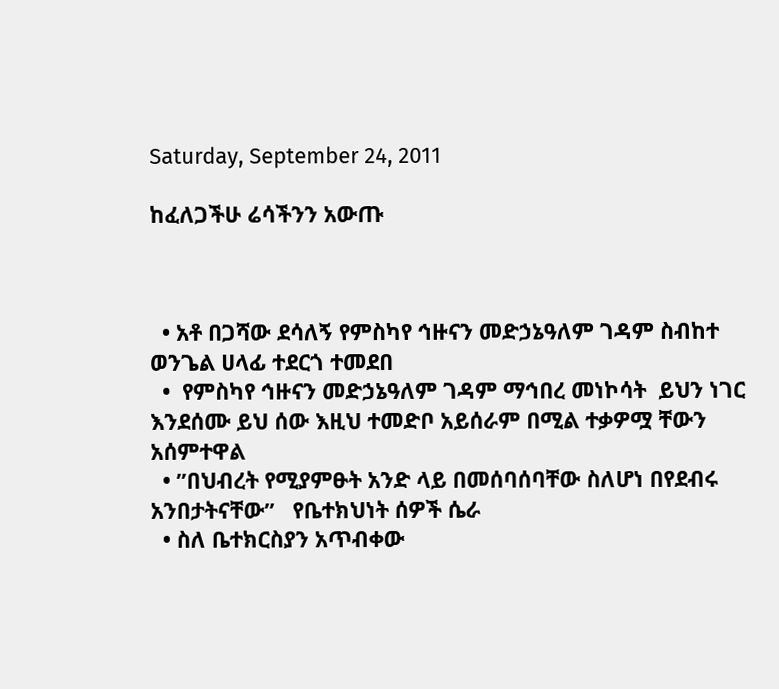Saturday, September 24, 2011

ከፈለጋችሁ ሬሳችንን አውጡ



  • አቶ በጋሻው ደሳለኝ የምስካየ ኅዙናን መድኃኔዓለም ገዳም ስብከተ ወንጌል ሀላፊ ተደርጎ ተመደበ
  •  የምስካየ ኅዙናን መድኃኔዓለም ገዳም ማኅበረ መነኮሳት  ይህን ነገር እንደሰሙ ይህ ሰው እዚህ ተመድቦ አይሰራም በሚል ተቃዎሟ ቸውን አሰምተዋል
  • ’’በህብረት የሚያምፁት አንድ ላይ በመሰባሰባቸው ስለሆነ በየደብሩ አንበታትናቸው’’   የቤተክህነት ሰዎች ሴራ
  • ስለ ቤተክርስያን አጥብቀው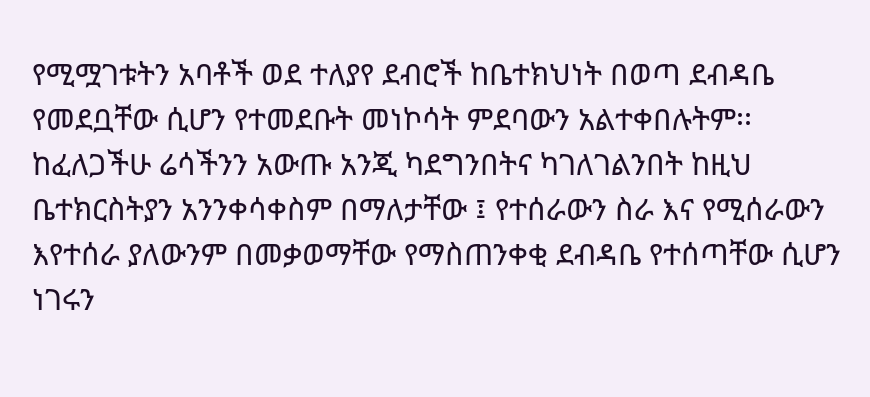የሚሟገቱትን አባቶች ወደ ተለያየ ደብሮች ከቤተክህነት በወጣ ደብዳቤ የመደቧቸው ሲሆን የተመደቡት መነኮሳት ምደባውን አልተቀበሉትም፡፡ ከፈለጋችሁ ሬሳችንን አውጡ አንጂ ካደግንበትና ካገለገልንበት ከዚህ ቤተክርስትያን አንንቀሳቀስም በማለታቸው ፤ የተሰራውን ስራ እና የሚሰራውን እየተሰራ ያለውንም በመቃወማቸው የማስጠንቀቂ ደብዳቤ የተሰጣቸው ሲሆን ነገሩን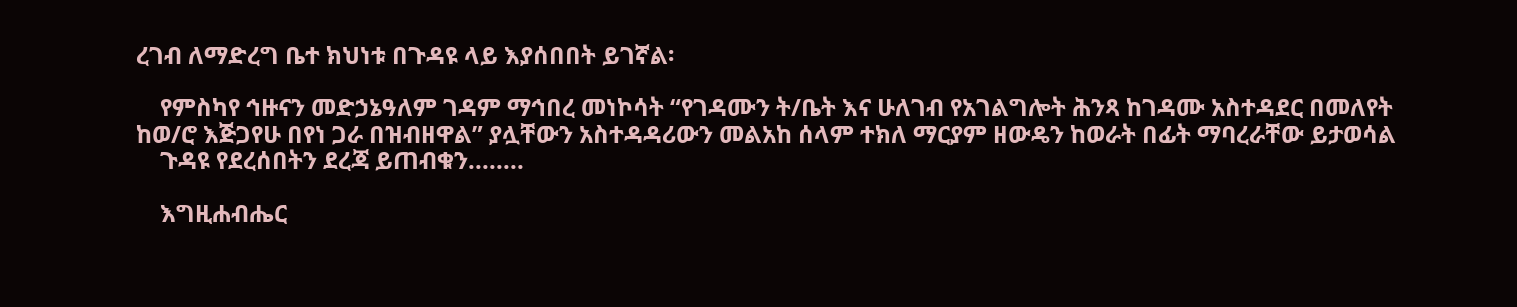ረገብ ለማድረግ ቤተ ክህነቱ በጉዳዩ ላይ እያሰበበት ይገኛል፡

    የምስካየ ኅዙናን መድኃኔዓለም ገዳም ማኅበረ መነኮሳት “የገዳሙን ት/ቤት እና ሁለገብ የአገልግሎት ሕንጻ ከገዳሙ አስተዳደር በመለየት ከወ/ሮ እጅጋየሁ በየነ ጋራ በዝብዘዋል” ያሏቸውን አስተዳዳሪውን መልአከ ሰላም ተክለ ማርያም ዘውዴን ከወራት በፊት ማባረራቸው ይታወሳል
    ጉዳዩ የደረሰበትን ደረጃ ይጠብቁን........

    እግዚሐብሔር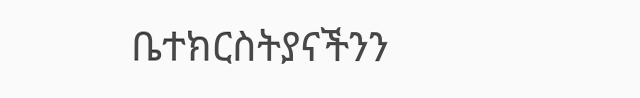ቤተክርስትያናችንን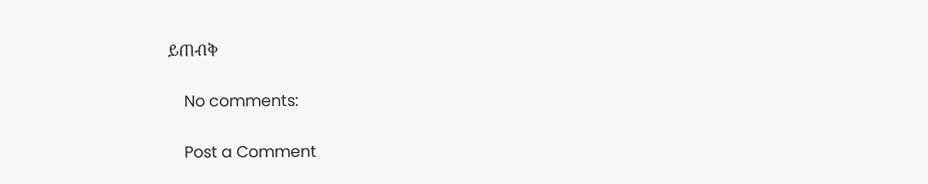ይጠብቅ

    No comments:

    Post a Comment